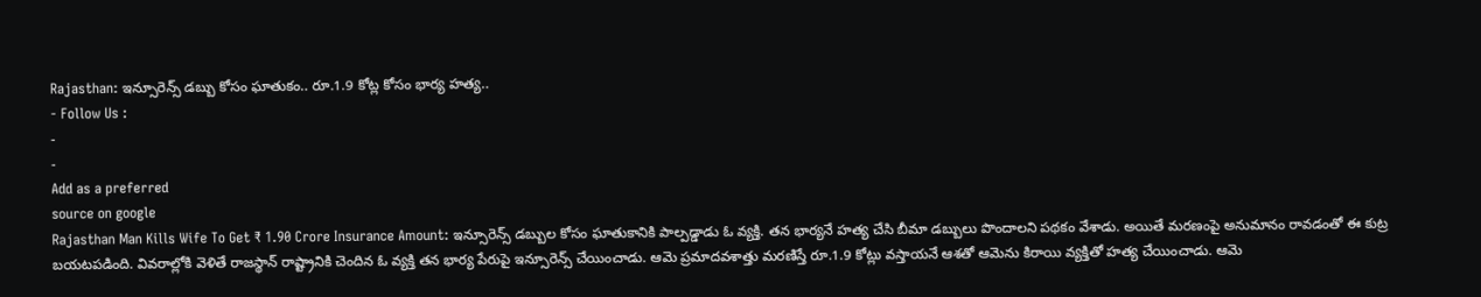Rajasthan: ఇన్సూరెన్స్ డబ్బు కోసం ఘాతుకం.. రూ.1.9 కోట్ల కోసం భార్య హత్య..
- Follow Us :
-
-
Add as a preferred
source on google
Rajasthan Man Kills Wife To Get ₹ 1.90 Crore Insurance Amount: ఇన్సూరెన్స్ డబ్బుల కోసం ఘాతుకానికి పాల్పడ్డాడు ఓ వ్యక్తి. తన భార్యనే హత్య చేసి బీమా డబ్బులు పొందాలని పథకం వేశాడు. అయితే మరణంపై అనుమానం రావడంతో ఈ కుట్ర బయటపడింది. వివరాల్లోకి వెళితే రాజస్థాన్ రాష్ట్రానికి చెందిన ఓ వ్యక్తి తన భార్య పేరుపై ఇన్సూరెన్స్ చేయించాడు. ఆమె ప్రమాదవశాత్తు మరణిస్తే రూ.1.9 కోట్లు వస్తాయనే ఆశతో ఆమెను కిరాయి వ్యక్తితో హత్య చేయించాడు. ఆమె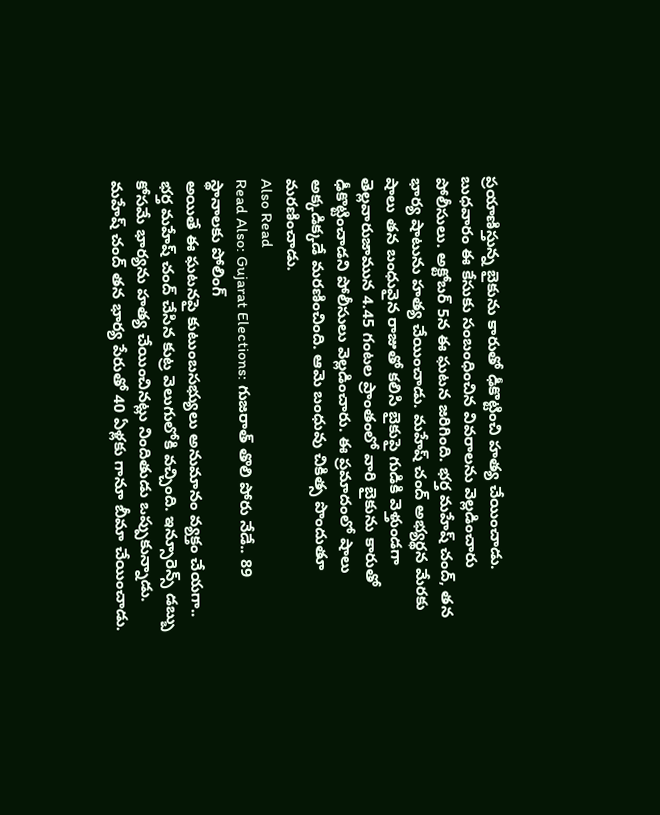ప్రయాణిస్తున్న బైకును కారుతో ఢీకొట్టించి హత్య చేయించాడు.
బుధవారం ఈ కేసుకు సంబంధించిన వివరాలను వెల్లడించారు పోలీసులు. అక్టోబర్ 5న ఈ ఘటన జరిగింది. భర్త మహేష్ చంద్, తన భార్య షాటును హత్య చేయించాడు. మహేష్ చంద్ అభ్యర్థన మేరకు షాలు తన బంధువైన రాజుతో కలిసి బైకుపై గుడికి వెళ్తుండగా తెల్లవారుజామున 4.45 గంటల ప్రాంతంలో వారి బైకును కారుతో ఢీకొట్టించాడని పోలీసులు వెల్లడించారు. ఈ ప్రమాదంలో షాలు అక్కడిక్కడే మరణించింది. ఆమె బంధువు చికిత్స పొందుతూ మరణించాడు.
Also Read
Read Also: Gujarat Elections: గుజరాత్ తొలి పోరు నేడే.. 89 స్థానాలకు పోలింగ్
అయితే ఈ ఘటనపై కుటుంబసభ్యులు అనుమానం వ్యక్తం చేయగా.. భర్త మహేష్ చంద్ చేసిన కుట్ర వెలుగులోకి వచ్చింది. ఇన్సూరెన్స్ డబ్బు కోసమే భార్యను హత్య చేయించినట్లు నిందితుడు ఒప్పుకున్నాడు. మహేష్ చంద్ తన భార్య పేరుతో 40 ఏళ్లకు గానూ బీమా చేయించాడు.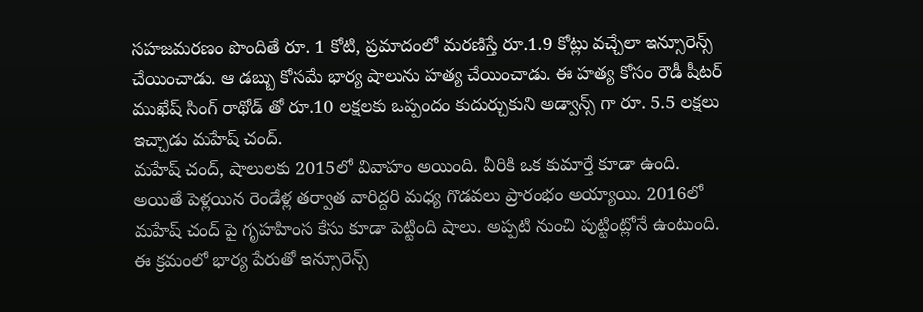సహజమరణం పొందితే రూ. 1 కోటి, ప్రమాదంలో మరణిస్తే రూ.1.9 కోట్లు వచ్చేలా ఇన్సూరెన్స్ చేయించాడు. ఆ డబ్బు కోసమే భార్య షాలును హత్య చేయించాడు. ఈ హత్య కోసం రౌడీ షీటర్ ముఖేష్ సింగ్ రాథోడ్ తో రూ.10 లక్షలకు ఒప్పందం కుదుర్చుకుని అడ్వాన్స్ గా రూ. 5.5 లక్షలు ఇచ్చాడు మహేష్ చంద్.
మహేష్ చంద్, షాలులకు 2015లో వివాహం అయింది. వీరికి ఒక కుమార్తే కూడా ఉంది. అయితే పెళ్లయిన రెండేళ్ల తర్వాత వారిద్దరి మధ్య గొడవలు ప్రారంభం అయ్యాయి. 2016లో మహేష్ చంద్ పై గృహహింస కేసు కూడా పెట్టింది షాలు. అప్పటి నుంచి పుట్టింట్లోనే ఉంటుంది. ఈ క్రమంలో భార్య పేరుతో ఇన్సూరెన్స్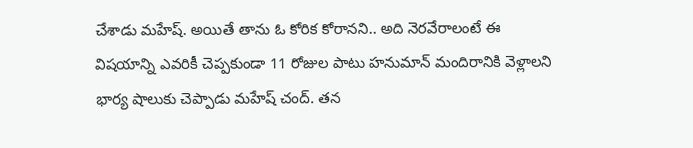చేశాడు మహేష్. అయితే తాను ఓ కోరిక కోరానని.. అది నెరవేరాలంటే ఈ విషయాన్ని ఎవరికీ చెప్పకుండా 11 రోజుల పాటు హనుమాన్ మందిరానికి వెళ్లాలని భార్య షాలుకు చెప్పాడు మహేష్ చంద్. తన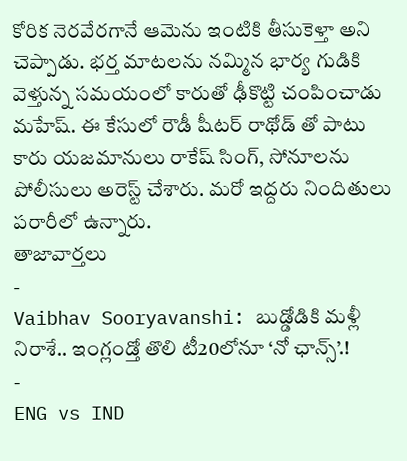కోరిక నెరవేరగానే ఆమెను ఇంటికి తీసుకెళ్తా అని చెప్పాడు. భర్త మాటలను నమ్మిన భార్య గుడికి వెళ్తున్న సమయంలో కారుతో ఢీకొట్టి చంపించాడు మహేష్. ఈ కేసులో రౌడీ షీటర్ రాథోడ్ తో పాటు కారు యజమానులు రాకేష్ సింగ్, సోనూలను పోలీసులు అరెస్ట్ చేశారు. మరో ఇద్దరు నిందితులు పరారీలో ఉన్నారు.
తాజావార్తలు
-
Vaibhav Sooryavanshi: బుడ్డోడికి మళ్లీ నిరాశే.. ఇంగ్లండ్తో తొలి టీ20లోనూ ‘నో ఛాన్స్’.!
-
ENG vs IND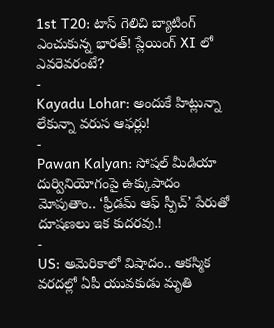1st T20: టాస్ గెలిచి బ్యాటింగ్ ఎంచుకున్న భారత్! ప్లేయింగ్ XI లో ఎవరెవరంటే?
-
Kayadu Lohar: అందుకే హిట్లున్నా లేకున్నా వరుస ఆఫర్లు!
-
Pawan Kalyan: సోషల్ మీడియా దుర్వినియోగంపై ఉక్కుపాదం మోపుతాం.. ‘ఫ్రీడమ్ ఆఫ్ స్పీచ్’ పేరుతో దూషణలు ఇక కుదరవు.!
-
US: అమెరికాలో విషాదం.. ఆకస్మిక వరదల్లో ఏపీ యువకుడు మృతి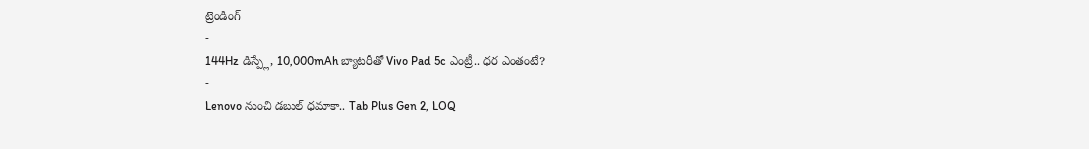ట్రెండింగ్
-
144Hz డిస్ప్లే, 10,000mAh బ్యాటరీతో Vivo Pad 5c ఎంట్రీ.. ధర ఎంతంటే?
-
Lenovo నుంచి డబుల్ ధమాకా.. Tab Plus Gen 2, LOQ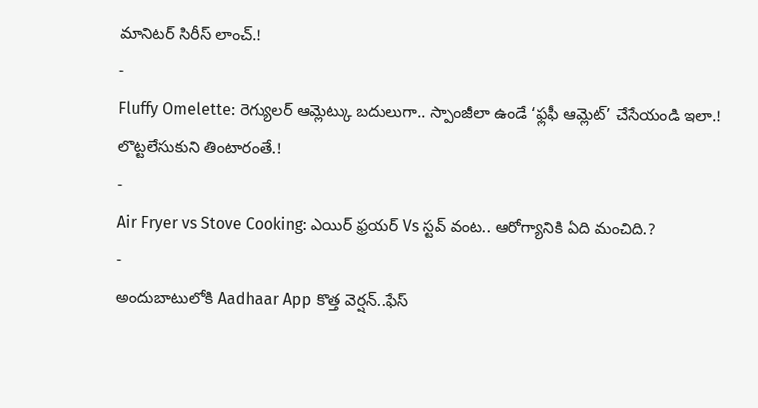మానిటర్ సిరీస్ లాంచ్.!
-
Fluffy Omelette: రెగ్యులర్ ఆమ్లెట్కు బదులుగా.. స్పాంజీలా ఉండే ‘ఫ్లఫీ ఆమ్లెట్’ చేసేయండి ఇలా.! లొట్టలేసుకుని తింటారంతే.!
-
Air Fryer vs Stove Cooking: ఎయిర్ ఫ్రయర్ Vs స్టవ్ వంట.. ఆరోగ్యానికి ఏది మంచిది.?
-
అందుబాటులోకి Aadhaar App కొత్త వెర్షన్..ఫేస్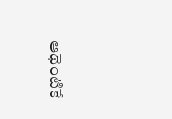ఆథెంటికే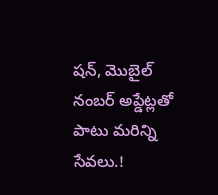షన్, మొబైల్ నంబర్ అప్డేట్లతో పాటు మరిన్ని సేవలు.!